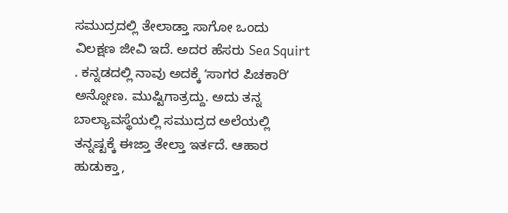ಸಮುದ್ರದಲ್ಲಿ ತೇಲಾಡ್ತಾ ಸಾಗೋ ಒಂದು ವಿಲಕ್ಷಣ ಜೀವಿ ಇದೆ. ಅದರ ಹೆಸರು Sea Squirt . ಕನ್ನಡದಲ್ಲಿ ನಾವು ಅದಕ್ಕೆ ʼಸಾಗರ ಪಿಚಕಾರಿʼ ಅನ್ನೋಣ. ಮುಷ್ಟಿಗಾತ್ರದ್ದು. ಅದು ತನ್ನ ಬಾಲ್ಯಾವಸ್ಥೆಯಲ್ಲಿ ಸಮುದ್ರದ ಅಲೆಯಲ್ಲಿ ತನ್ನಷ್ಟಕ್ಕೆ ಈಜ್ತಾ ತೇಲ್ತಾ ಇರ್ತದೆ. ಆಹಾರ ಹುಡುಕ್ತಾ,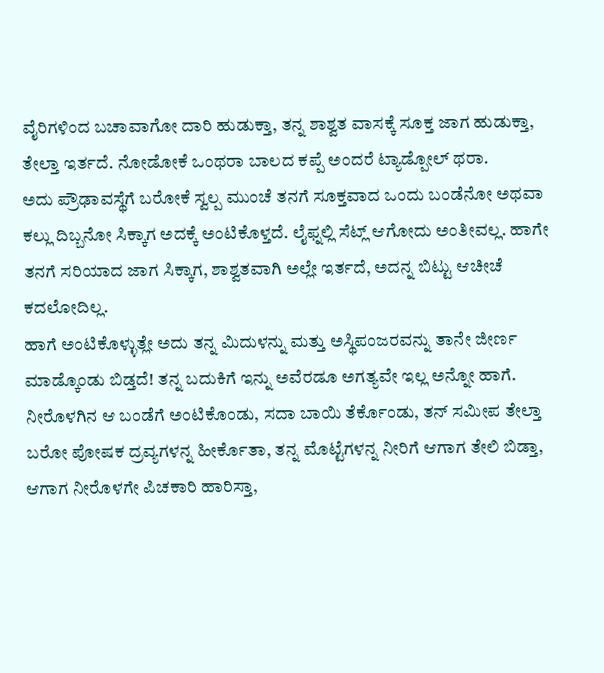ವೈರಿಗಳಿಂದ ಬಚಾವಾಗೋ ದಾರಿ ಹುಡುಕ್ತಾ, ತನ್ನ ಶಾಶ್ವತ ವಾಸಕ್ಕೆ ಸೂಕ್ತ ಜಾಗ ಹುಡುಕ್ತಾ, ತೇಲ್ತಾ ಇರ್ತದೆ. ನೋಡೋಕೆ ಒಂಥರಾ ಬಾಲದ ಕಪ್ಪೆ ಅಂದರೆ ಟ್ಯಾಡ್ಪೋಲ್ ಥರಾ.
ಅದು ಪ್ರೌಢಾವಸ್ಥೆಗೆ ಬರೋಕೆ ಸ್ವಲ್ಪ ಮುಂಚೆ ತನಗೆ ಸೂಕ್ತವಾದ ಒಂದು ಬಂಡೆನೋ ಅಥವಾ ಕಲ್ಲು ದಿಬ್ಬನೋ ಸಿಕ್ಕಾಗ ಅದಕ್ಕೆ ಅಂಟಿಕೊಳ್ತದೆ. ಲೈಫ್ನಲ್ಲಿ ಸೆಟ್ಲ್ ಆಗೋದು ಅಂತೀವಲ್ಲ. ಹಾಗೇ ತನಗೆ ಸರಿಯಾದ ಜಾಗ ಸಿಕ್ಕಾಗ, ಶಾಶ್ವತವಾಗಿ ಅಲ್ಲೇ ಇರ್ತದೆ, ಅದನ್ನ ಬಿಟ್ಟು ಆಚೀಚೆ ಕದಲೋದಿಲ್ಲ.
ಹಾಗೆ ಅಂಟಿಕೊಳ್ಳುತ್ಲೇ ಅದು ತನ್ನ ಮಿದುಳನ್ನು ಮತ್ತು ಅಸ್ಥಿಪಂಜರವನ್ನು ತಾನೇ ಜೀರ್ಣ ಮಾಡ್ಕೊಂಡು ಬಿಡ್ತದೆ! ತನ್ನ ಬದುಕಿಗೆ ಇನ್ನು ಅವೆರಡೂ ಅಗತ್ಯವೇ ಇಲ್ಲ ಅನ್ನೋ ಹಾಗೆ.
ನೀರೊಳಗಿನ ಆ ಬಂಡೆಗೆ ಅಂಟಿಕೊಂಡು, ಸದಾ ಬಾಯಿ ತೆರ್ಕೊಂಡು, ತನ್ ಸಮೀಪ ತೇಲ್ತಾ ಬರೋ ಪೋಷಕ ದ್ರವ್ಯಗಳನ್ನ ಹೀರ್ಕೊತಾ, ತನ್ನ ಮೊಟ್ಟೆಗಳನ್ನ ನೀರಿಗೆ ಆಗಾಗ ತೇಲಿ ಬಿಡ್ತಾ, ಆಗಾಗ ನೀರೊಳಗೇ ಪಿಚಕಾರಿ ಹಾರಿಸ್ತಾ,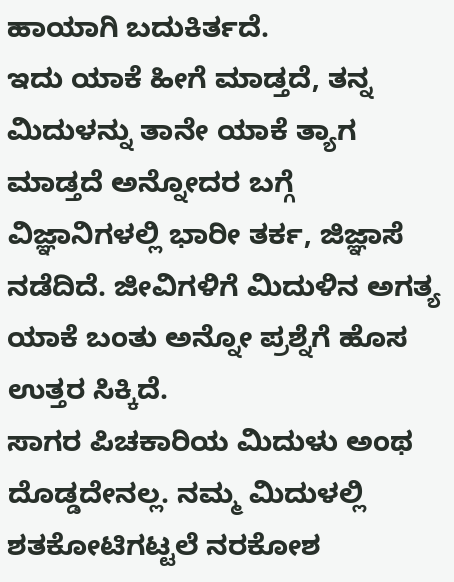ಹಾಯಾಗಿ ಬದುಕಿರ್ತದೆ.
ಇದು ಯಾಕೆ ಹೀಗೆ ಮಾಡ್ತದೆ, ತನ್ನ ಮಿದುಳನ್ನು ತಾನೇ ಯಾಕೆ ತ್ಯಾಗ ಮಾಡ್ತದೆ ಅನ್ನೋದರ ಬಗ್ಗೆ ವಿಜ್ಞಾನಿಗಳಲ್ಲಿ ಭಾರೀ ತರ್ಕ, ಜಿಜ್ಞಾಸೆ ನಡೆದಿದೆ. ಜೀವಿಗಳಿಗೆ ಮಿದುಳಿನ ಅಗತ್ಯ ಯಾಕೆ ಬಂತು ಅನ್ನೋ ಪ್ರಶ್ನೆಗೆ ಹೊಸ ಉತ್ತರ ಸಿಕ್ಕಿದೆ.
ಸಾಗರ ಪಿಚಕಾರಿಯ ಮಿದುಳು ಅಂಥ ದೊಡ್ಡದೇನಲ್ಲ. ನಮ್ಮ ಮಿದುಳಲ್ಲಿ ಶತಕೋಟಿಗಟ್ಟಲೆ ನರಕೋಶ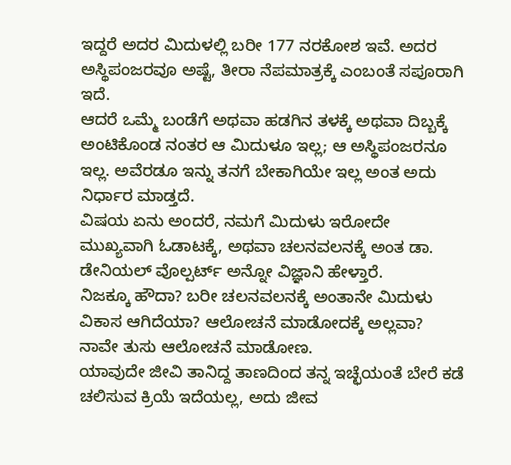ಇದ್ದರೆ ಅದರ ಮಿದುಳಲ್ಲಿ ಬರೀ 177 ನರಕೋಶ ಇವೆ. ಅದರ ಅಸ್ಥಿಪಂಜರವೂ ಅಷ್ಟೆ, ತೀರಾ ನೆಪಮಾತ್ರಕ್ಕೆ ಎಂಬಂತೆ ಸಪೂರಾಗಿ ಇದೆ.
ಆದರೆ ಒಮ್ಮೆ ಬಂಡೆಗೆ ಅಥವಾ ಹಡಗಿನ ತಳಕ್ಕೆ ಅಥವಾ ದಿಬ್ಬಕ್ಕೆ ಅಂಟಿಕೊಂಡ ನಂತರ ಆ ಮಿದುಳೂ ಇಲ್ಲ; ಆ ಅಸ್ಥಿಪಂಜರನೂ ಇಲ್ಲ. ಅವೆರಡೂ ಇನ್ನು ತನಗೆ ಬೇಕಾಗಿಯೇ ಇಲ್ಲ ಅಂತ ಅದು ನಿರ್ಧಾರ ಮಾಡ್ತದೆ.
ವಿಷಯ ಏನು ಅಂದರೆ, ನಮಗೆ ಮಿದುಳು ಇರೋದೇ ಮುಖ್ಯವಾಗಿ ಓಡಾಟಕ್ಕೆ, ಅಥವಾ ಚಲನವಲನಕ್ಕೆ ಅಂತ ಡಾ. ಡೇನಿಯಲ್ ವೊಲ್ಪರ್ಟ್ ಅನ್ನೋ ವಿಜ್ಞಾನಿ ಹೇಳ್ತಾರೆ.
ನಿಜಕ್ಕೂ ಹೌದಾ? ಬರೀ ಚಲನವಲನಕ್ಕೆ ಅಂತಾನೇ ಮಿದುಳು ವಿಕಾಸ ಆಗಿದೆಯಾ? ಆಲೋಚನೆ ಮಾಡೋದಕ್ಕೆ ಅಲ್ಲವಾ?
ನಾವೇ ತುಸು ಆಲೋಚನೆ ಮಾಡೋಣ.
ಯಾವುದೇ ಜೀವಿ ತಾನಿದ್ದ ತಾಣದಿಂದ ತನ್ನ ಇಚ್ಛೆಯಂತೆ ಬೇರೆ ಕಡೆ ಚಲಿಸುವ ಕ್ರಿಯೆ ಇದೆಯಲ್ಲ, ಅದು ಜೀವ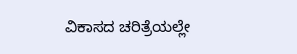ವಿಕಾಸದ ಚರಿತ್ರೆಯಲ್ಲೇ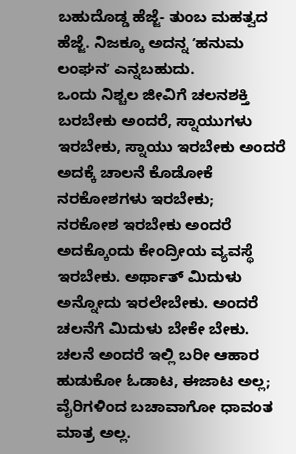ಬಹುದೊಡ್ಡ ಹೆಜ್ಜೆ- ತುಂಬ ಮಹತ್ವದ ಹೆಜ್ಜೆ. ನಿಜಕ್ಕೂ ಅದನ್ನ ʼಹನುಮ ಲಂಘನʼ ಎನ್ನಬಹುದು.
ಒಂದು ನಿಶ್ಚಲ ಜೀವಿಗೆ ಚಲನಶಕ್ತಿ ಬರಬೇಕು ಅಂದರೆ, ಸ್ನಾಯುಗಳು ಇರಬೇಕು, ಸ್ನಾಯು ಇರಬೇಕು ಅಂದರೆ ಅದಕ್ಕೆ ಚಾಲನೆ ಕೊಡೋಕೆ ನರಕೋಶಗಳು ಇರಬೇಕು;
ನರಕೋಶ ಇರಬೇಕು ಅಂದರೆ ಅದಕ್ಕೊಂದು ಕೇಂದ್ರೀಯ ವ್ಯವಸ್ಥೆ ಇರಬೇಕು. ಅರ್ಥಾತ್ ಮಿದುಳು ಅನ್ನೋದು ಇರಲೇಬೇಕು. ಅಂದರೆ ಚಲನೆಗೆ ಮಿದುಳು ಬೇಕೇ ಬೇಕು.
ಚಲನೆ ಅಂದರೆ ಇಲ್ಲಿ ಬರೀ ಆಹಾರ ಹುಡುಕೋ ಓಡಾಟ, ಈಜಾಟ ಅಲ್ಲ; ವೈರಿಗಳಿಂದ ಬಚಾವಾಗೋ ಧಾವಂತ ಮಾತ್ರ ಅಲ್ಲ.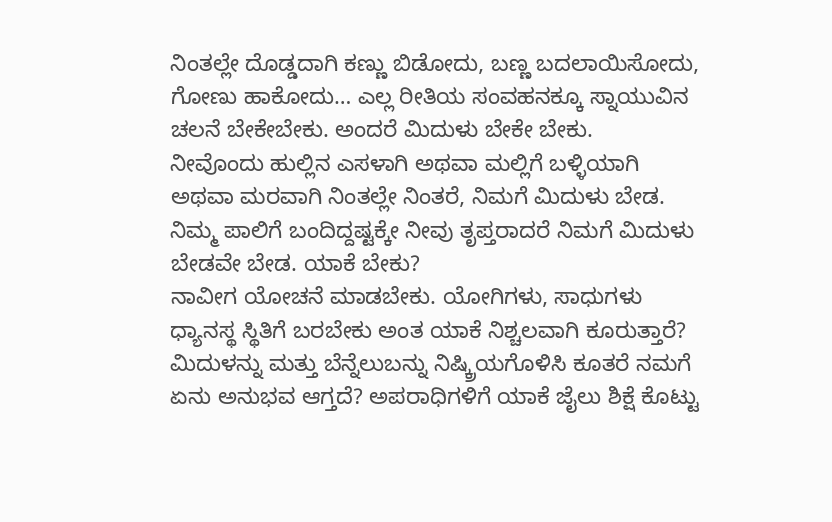ನಿಂತಲ್ಲೇ ದೊಡ್ಡದಾಗಿ ಕಣ್ಣು ಬಿಡೋದು, ಬಣ್ಣ ಬದಲಾಯಿಸೋದು, ಗೋಣು ಹಾಕೋದು… ಎಲ್ಲ ರೀತಿಯ ಸಂವಹನಕ್ಕೂ ಸ್ನಾಯುವಿನ ಚಲನೆ ಬೇಕೇಬೇಕು. ಅಂದರೆ ಮಿದುಳು ಬೇಕೇ ಬೇಕು.
ನೀವೊಂದು ಹುಲ್ಲಿನ ಎಸಳಾಗಿ ಅಥವಾ ಮಲ್ಲಿಗೆ ಬಳ್ಳಿಯಾಗಿ ಅಥವಾ ಮರವಾಗಿ ನಿಂತಲ್ಲೇ ನಿಂತರೆ, ನಿಮಗೆ ಮಿದುಳು ಬೇಡ. ನಿಮ್ಮ ಪಾಲಿಗೆ ಬಂದಿದ್ದಷ್ಟಕ್ಕೇ ನೀವು ತೃಪ್ತರಾದರೆ ನಿಮಗೆ ಮಿದುಳು ಬೇಡವೇ ಬೇಡ. ಯಾಕೆ ಬೇಕು?
ನಾವೀಗ ಯೋಚನೆ ಮಾಡಬೇಕು. ಯೋಗಿಗಳು, ಸಾಧುಗಳು ಧ್ಯಾನಸ್ಥ ಸ್ಥಿತಿಗೆ ಬರಬೇಕು ಅಂತ ಯಾಕೆ ನಿಶ್ಚಲವಾಗಿ ಕೂರುತ್ತಾರೆ? ಮಿದುಳನ್ನು ಮತ್ತು ಬೆನ್ನೆಲುಬನ್ನು ನಿಷ್ಕ್ರಿಯಗೊಳಿಸಿ ಕೂತರೆ ನಮಗೆ ಏನು ಅನುಭವ ಆಗ್ತದೆ? ಅಪರಾಧಿಗಳಿಗೆ ಯಾಕೆ ಜೈಲು ಶಿಕ್ಷೆ ಕೊಟ್ಟು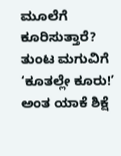ಮೂಲೆಗೆ ಕೂರಿಸುತ್ತಾರೆ? ತುಂಟ ಮಗುವಿಗೆ ‘ಕೂತಲ್ಲೇ ಕೂರು!ʼ ಅಂತ ಯಾಕೆ ಶಿಕ್ಷೆ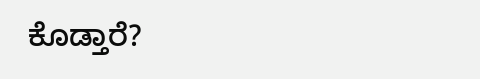ಕೊಡ್ತಾರೆ?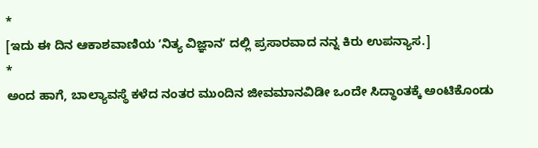*
[ಇದು ಈ ದಿನ ಆಕಾಶವಾಣಿಯ ʼನಿತ್ಯ ವಿಜ್ಞಾನʼ ದಲ್ಲಿ ಪ್ರಸಾರವಾದ ನನ್ನ ಕಿರು ಉಪನ್ಯಾಸ.]
*
ಅಂದ ಹಾಗೆ, ಬಾಲ್ಯಾವಸ್ಥೆ ಕಳೆದ ನಂತರ ಮುಂದಿನ ಜೀವಮಾನವಿಡೀ ಒಂದೇ ಸಿದ್ಧಾಂತಕ್ಕೆ ಅಂಟಿಕೊಂಡು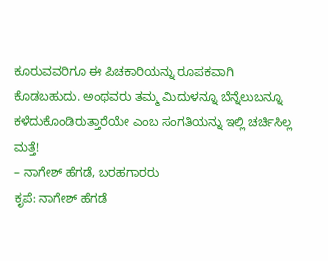ಕೂರುವವರಿಗೂ ಈ ಪಿಚಕಾರಿಯನ್ನು ರೂಪಕವಾಗಿ ಕೊಡಬಹುದು. ಅಂಥವರು ತಮ್ಮ ಮಿದುಳನ್ನೂ ಬೆನ್ನೆಲುಬನ್ನೂ ಕಳೆದುಕೊಂಡಿರುತ್ತಾರೆಯೇ ಎಂಬ ಸಂಗತಿಯನ್ನು ಇಲ್ಲಿ ಚರ್ಚಿಸಿಲ್ಲ ಮತ್ತೆ!
– ನಾಗೇಶ್ ಹೆಗಡೆ, ಬರಹಗಾರರು
ಕೃಪೆ: ನಾಗೇಶ್ ಹೆಗಡೆ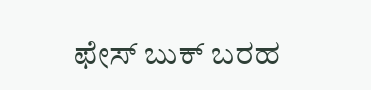ಫೇಸ್ ಬುಕ್ ಬರಹ